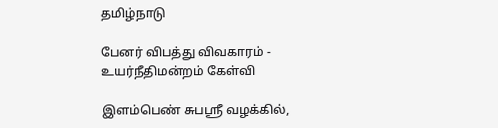தமிழ்நாடு

பேனர் விபத்து விவகாரம் - உயர்நீதிமன்றம் கேள்வி

இளம்பெண் சுபஸ்ரீ வழக்கில்,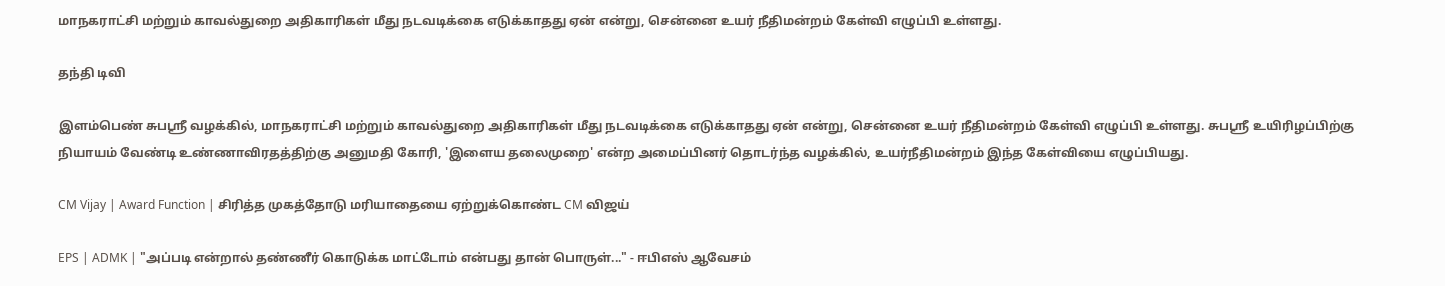மாநகராட்சி மற்றும் காவல்துறை அதிகாரிகள் மீது நடவடிக்கை எடுக்காதது ஏன் என்று, சென்னை உயர் நீதிமன்றம் கேள்வி எழுப்பி உள்ளது.

தந்தி டிவி

இளம்பெண் சுபஸ்ரீ வழக்கில், மாநகராட்சி மற்றும் காவல்துறை அதிகாரிகள் மீது நடவடிக்கை எடுக்காதது ஏன் என்று, சென்னை உயர் நீதிமன்றம் கேள்வி எழுப்பி உள்ளது. சுபஸ்ரீ உயிரிழப்பிற்கு நியாயம் வேண்டி உண்ணாவிரதத்திற்கு அனுமதி கோரி, 'இளைய தலைமுறை' என்ற அமைப்பினர் தொடர்ந்த வழக்கில், உயர்நீதிமன்றம் இந்த கேள்வியை எழுப்பியது.

CM Vijay | Award Function | சிரித்த முகத்தோடு மரியாதையை ஏற்றுக்கொண்ட CM விஜய்

EPS | ADMK | "அப்படி என்றால் தண்ணீர் கொடுக்க மாட்டோம் என்பது தான் பொருள்..." - ஈபிஎஸ் ஆவேசம்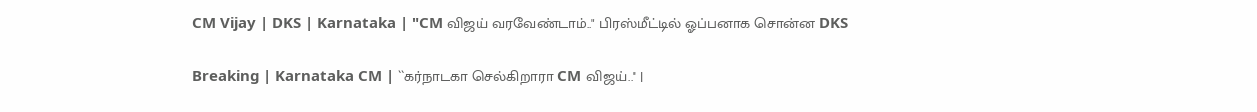CM Vijay | DKS | Karnataka | "CM விஜய் வரவேண்டாம்.." பிரஸ்மீட்டில் ஓப்பனாக சொன்ன DKS

Breaking | Karnataka CM | ``கர்நாடகா செல்கிறாரா CM விஜய்..'' |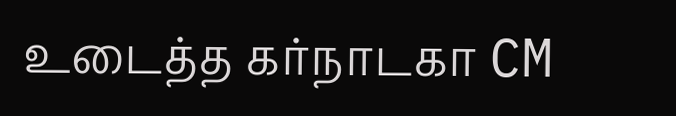உடைத்த கர்நாடகா CM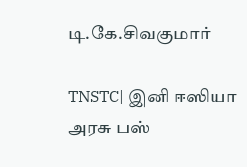டி.கே.சிவகுமார்

TNSTC| இனி ஈஸியா அரசு பஸ்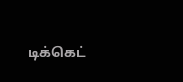டிக்கெட்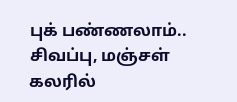புக் பண்ணலாம்.. சிவப்பு, மஞ்சள் கலரில்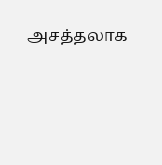அசத்தலாக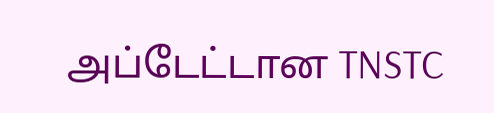அப்டேட்டான TNSTC